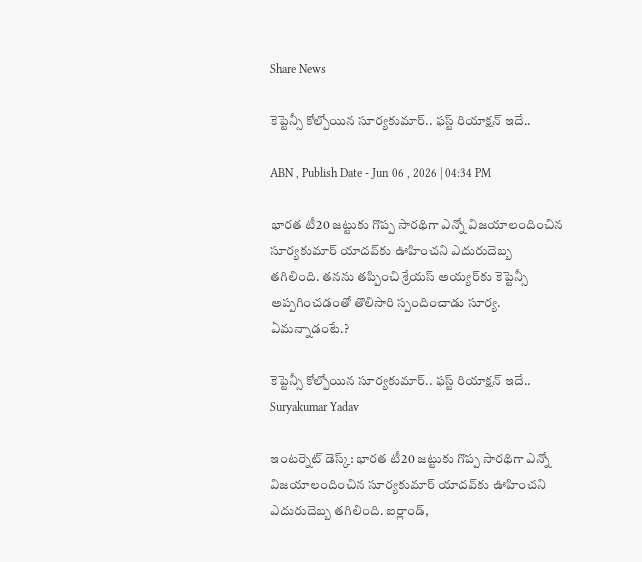Share News

కెప్టెన్సీ కోల్పోయిన సూర్యకుమార్.. ఫస్ట్ రియాక్షన్ ఇదే..

ABN , Publish Date - Jun 06 , 2026 | 04:34 PM

భారత టీ20 జట్టుకు గొప్ప సారథిగా ఎన్నో విజయాలందించిన సూర్యకుమార్‌ యాదవ్‌కు ఊహించని ఎదురుదెబ్బ తగిలింది. తనను తప్పించి శ్రేయస్ అయ్యర్‌కు కెప్టెన్సీ అప్పగించడంతో తొలిసారి స్పందించాడు సూర్య. ఏమన్నాడంటే.?

కెప్టెన్సీ కోల్పోయిన సూర్యకుమార్.. ఫస్ట్ రియాక్షన్ ఇదే..
Suryakumar Yadav

ఇంటర్నెట్ డెస్క్: భారత టీ20 జట్టుకు గొప్ప సారథిగా ఎన్నో విజయాలందించిన సూర్యకుమార్‌ యాదవ్‌కు ఊహించని ఎదురుదెబ్బ తగిలింది. ఐర్లాండ్‌,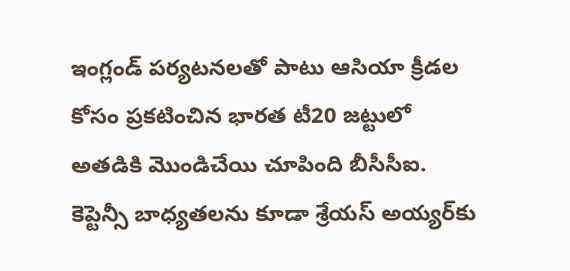ఇంగ్లండ్‌ పర్యటనలతో పాటు ఆసియా క్రీడల కోసం ప్రకటించిన భారత టీ20 జట్టులో అతడికి మొండిచేయి చూపింది బీసీసీఐ. కెప్టెన్సీ బాధ్యతలను కూడా శ్రేయస్‌ అయ్యర్‌కు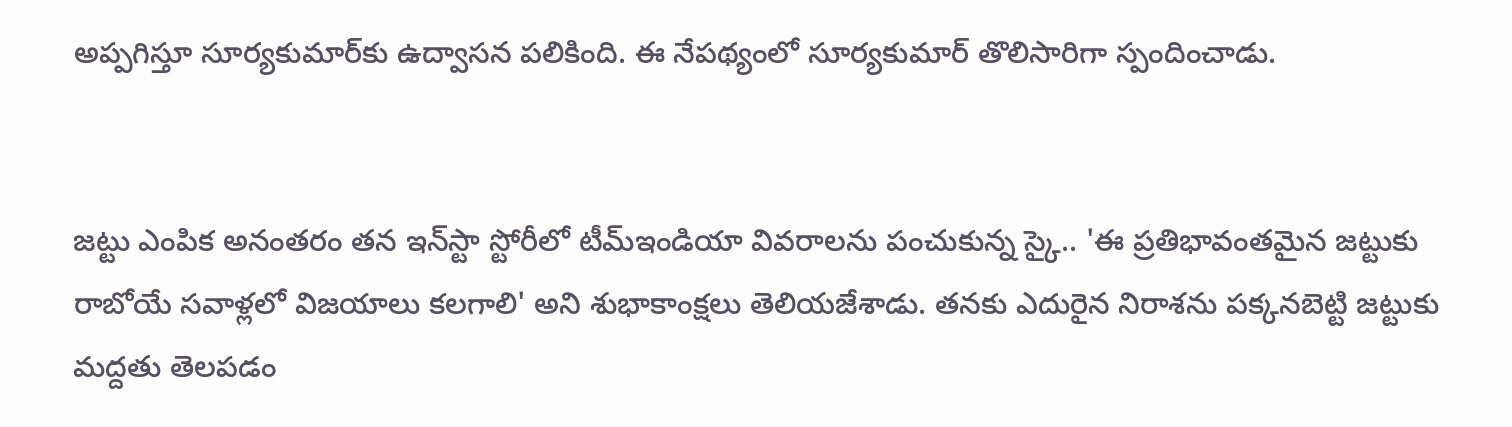అప్పగిస్తూ సూర్యకుమార్‌కు ఉద్వాసన పలికింది. ఈ నేపథ్యంలో సూర్యకుమార్‌ తొలిసారిగా స్పందించాడు.


జట్టు ఎంపిక అనంతరం తన ఇన్‌స్టా స్టోరీలో టీమ్ఇండియా వివరాలను పంచుకున్న స్కై.. 'ఈ ప్రతిభావంతమైన జట్టుకు రాబోయే సవాళ్లలో విజయాలు కలగాలి' అని శుభాకాంక్షలు తెలియజేశాడు. తనకు ఎదురైన నిరాశను పక్కనబెట్టి జట్టుకు మద్దతు తెలపడం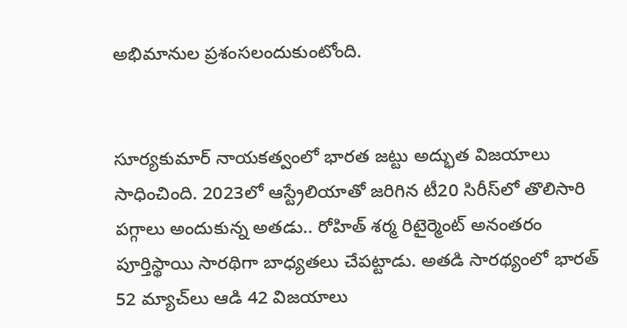అభిమానుల ప్రశంసలందుకుంటోంది.


సూర్యకుమార్‌ నాయకత్వంలో భారత జట్టు అద్భుత విజయాలు సాధించింది. 2023లో ఆస్ట్రేలియాతో జరిగిన టీ20 సిరీస్‌లో తొలిసారి పగ్గాలు అందుకున్న అతడు.. రోహిత్‌ శర్మ రిటైర్మెంట్‌ అనంతరం పూర్తిస్థాయి సారథిగా బాధ్యతలు చేపట్టాడు. అతడి సారథ్యంలో భారత్‌ 52 మ్యాచ్‌లు ఆడి 42 విజయాలు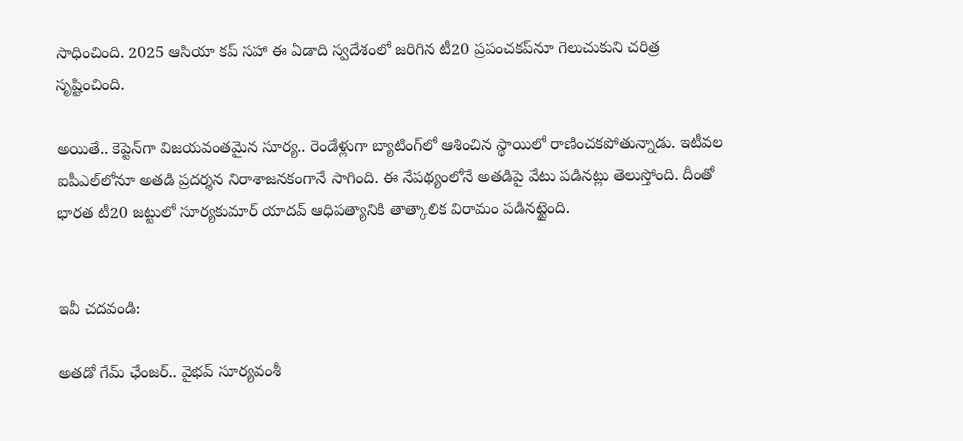సాధించింది. 2025 ఆసియా కప్‌ సహా ఈ ఏడాది స్వదేశంలో జరిగిన టీ20 ప్రపంచకప్‌నూ గెలుచుకుని చరిత్ర సృష్టించింది.

అయితే.. కెప్టెన్‌గా విజయవంతమైన సూర్య.. రెండేళ్లుగా బ్యాటింగ్‌లో ఆశించిన స్థాయిలో రాణించకపోతున్నాడు. ఇటీవల ఐపీఎల్‌లోనూ అతడి ప్రదర్శన నిరాశాజనకంగానే సాగింది. ఈ నేపథ్యంలోనే అతడిపై వేటు పడినట్లు తెలుస్తోంది. దీంతో భారత టీ20 జట్టులో సూర్యకుమార్‌ యాదవ్‌ ఆధిపత్యానికి తాత్కాలిక విరామం పడినట్టైంది.


ఇవీ చదవండి:

అతడో గేమ్ ఛేంజర్.. వైభవ్ సూర్యవంశీ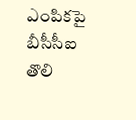ఎంపికపై బీసీసీఐ తొలి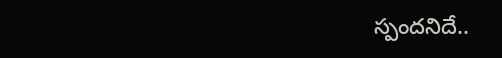స్పందనిదే..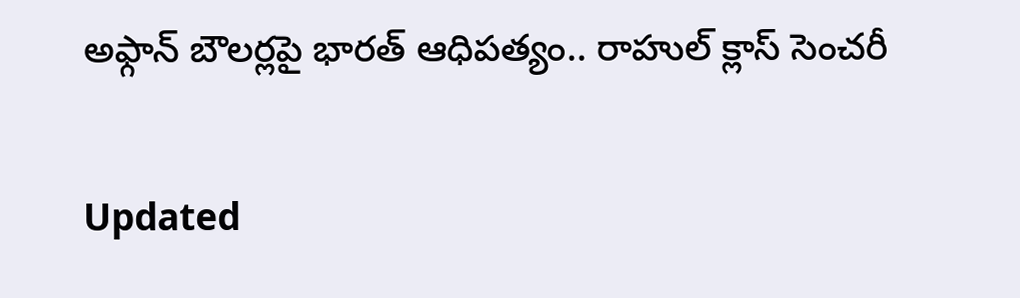అఫ్గాన్‌ బౌలర్లపై భారత్ ఆధిపత్యం.. రాహుల్ క్లాస్ సెంచరీ

Updated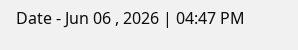Date - Jun 06 , 2026 | 04:47 PM